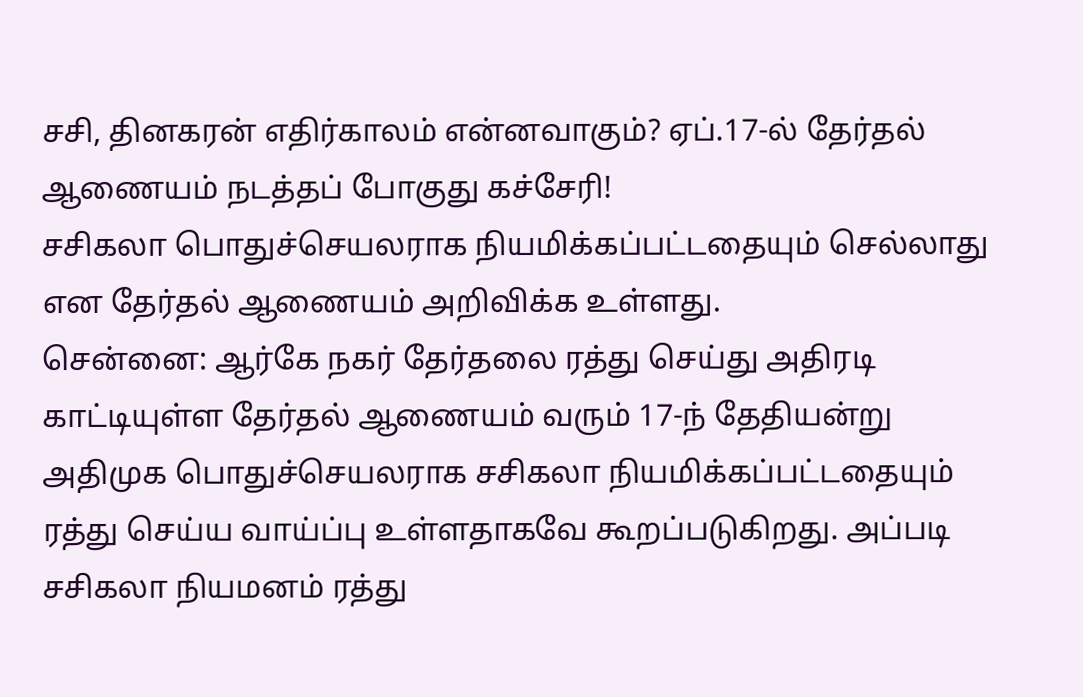சசி, தினகரன் எதிர்காலம் என்னவாகும்? ஏப்.17-ல் தேர்தல் ஆணையம் நடத்தப் போகுது கச்சேரி!
சசிகலா பொதுச்செயலராக நியமிக்கப்பட்டதையும் செல்லாது என தேர்தல் ஆணையம் அறிவிக்க உள்ளது.
சென்னை: ஆர்கே நகர் தேர்தலை ரத்து செய்து அதிரடி காட்டியுள்ள தேர்தல் ஆணையம் வரும் 17-ந் தேதியன்று அதிமுக பொதுச்செயலராக சசிகலா நியமிக்கப்பட்டதையும் ரத்து செய்ய வாய்ப்பு உள்ளதாகவே கூறப்படுகிறது. அப்படி சசிகலா நியமனம் ரத்து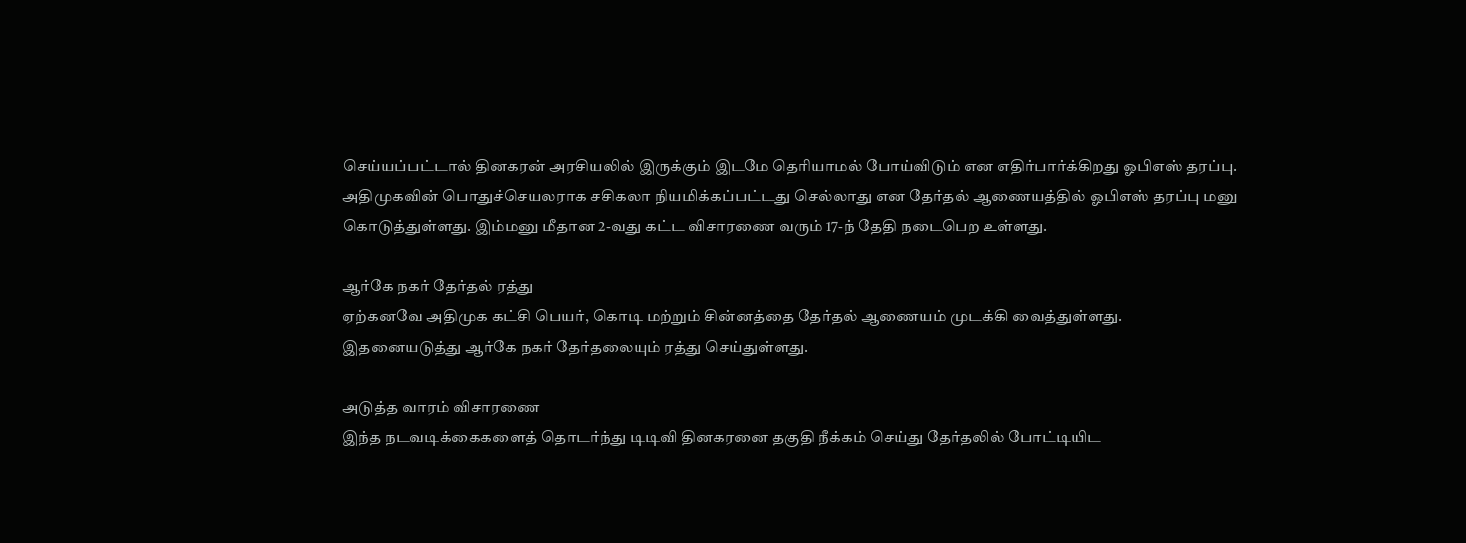செய்யப்பட்டால் தினகரன் அரசியலில் இருக்கும் இடமே தெரியாமல் போய்விடும் என எதிர்பார்க்கிறது ஓபிஎஸ் தரப்பு.
அதிமுகவின் பொதுச்செயலராக சசிகலா நியமிக்கப்பட்டது செல்லாது என தேர்தல் ஆணையத்தில் ஓபிஎஸ் தரப்பு மனு கொடுத்துள்ளது. இம்மனு மீதான 2-வது கட்ட விசாரணை வரும் 17-ந் தேதி நடைபெற உள்ளது.

ஆர்கே நகர் தேர்தல் ரத்து
ஏற்கனவே அதிமுக கட்சி பெயர், கொடி மற்றும் சின்னத்தை தேர்தல் ஆணையம் முடக்கி வைத்துள்ளது. இதனையடுத்து ஆர்கே நகர் தேர்தலையும் ரத்து செய்துள்ளது.

அடுத்த வாரம் விசாரணை
இந்த நடவடிக்கைகளைத் தொடர்ந்து டிடிவி தினகரனை தகுதி நீக்கம் செய்து தேர்தலில் போட்டியிட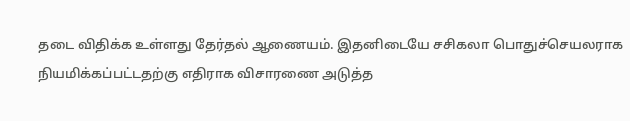தடை விதிக்க உள்ளது தேர்தல் ஆணையம். இதனிடையே சசிகலா பொதுச்செயலராக நியமிக்கப்பட்டதற்கு எதிராக விசாரணை அடுத்த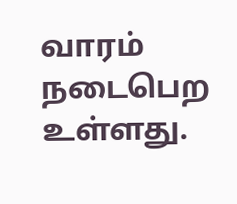வாரம் நடைபெற உள்ளது.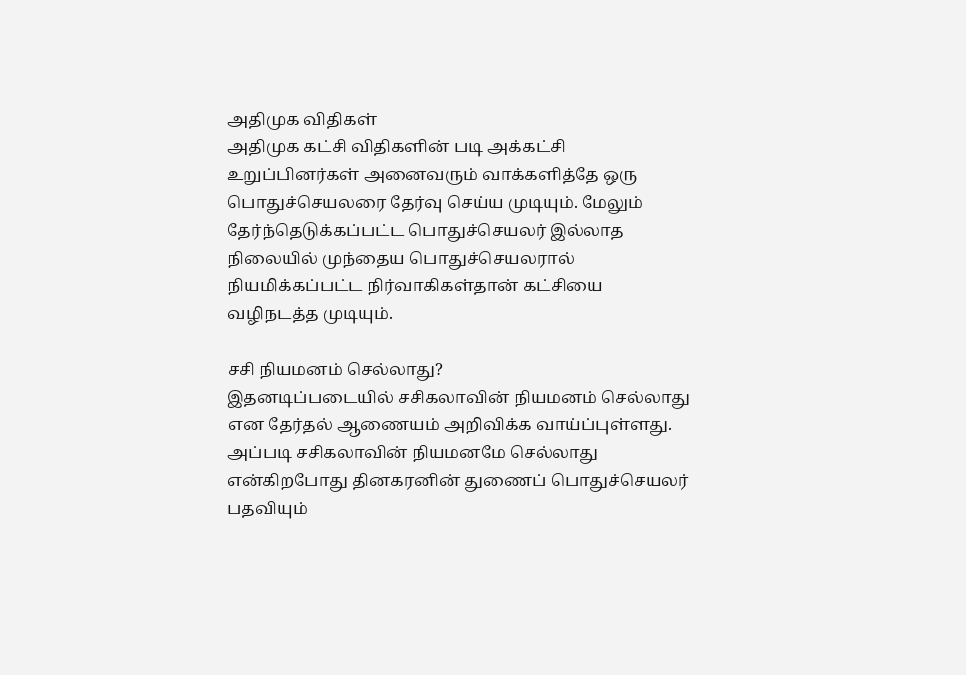அதிமுக விதிகள்
அதிமுக கட்சி விதிகளின் படி அக்கட்சி உறுப்பினர்கள் அனைவரும் வாக்களித்தே ஒரு பொதுச்செயலரை தேர்வு செய்ய முடியும். மேலும் தேர்ந்தெடுக்கப்பட்ட பொதுச்செயலர் இல்லாத நிலையில் முந்தைய பொதுச்செயலரால் நியமிக்கப்பட்ட நிர்வாகிகள்தான் கட்சியை வழிநடத்த முடியும்.

சசி நியமனம் செல்லாது?
இதனடிப்படையில் சசிகலாவின் நியமனம் செல்லாது என தேர்தல் ஆணையம் அறிவிக்க வாய்ப்புள்ளது. அப்படி சசிகலாவின் நியமனமே செல்லாது என்கிறபோது தினகரனின் துணைப் பொதுச்செயலர் பதவியும்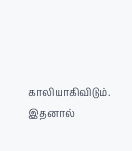காலியாகிவிடும். இதனால்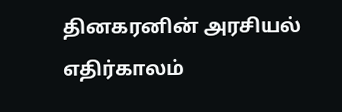தினகரனின் அரசியல் எதிர்காலம்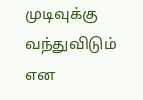முடிவுக்கு வந்துவிடும் என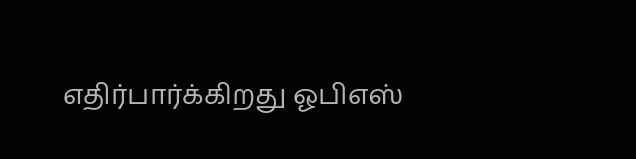எதிர்பார்க்கிறது ஓபிஎஸ்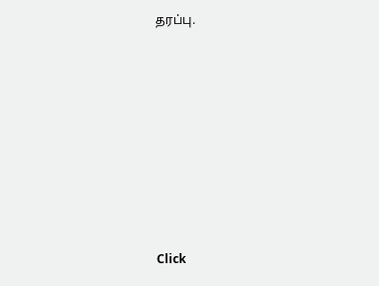தரப்பு.












Click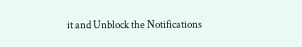it and Unblock the Notifications